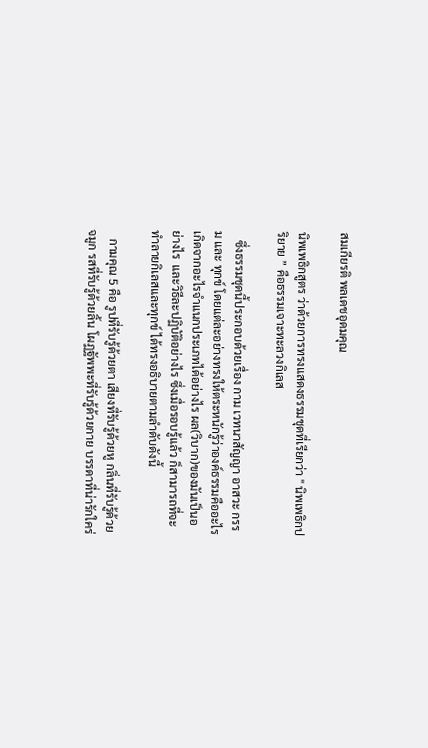สมเกียรติ พลเดชอุดมคุณ

นิพเพธิกสูตร ว่าด้วยการทรงแสดงธรรมชุดที่เรียกว่า " นิพเพธิกปริยาย ” คือธรรมเจาะทะลวงกิเลส

   ซึ่งธรรมชุดนี้ประกอบด้วยเรื่อง กาม เวทนาสัญญา อาสวะ กรรม และ ทุกข์ โดยแต่ละอย่างทรงให้ตระหนักรู้ว่าองค์ธรรมคืออะไร เกิดจากอะไรจำแนกประเภทได้อย่างไร ผล(วิบาก)ของมันเป็นอย่างไร  และวิธีละปฏิบัติอย่างไร ซึ่งเมื่อรอบรู้แล้ว ก็สามารถที่จะทำลายกิเลสและทุกข์ ได้ทรงอธิบายตามลำดับดังนี้

   กามคุณ 5 คือ รูปที่รับรู้ด้วยตา เสียงที่รับรู้ด้วยหู กลิ่นที่รับรู้ด้วยจมูก รสที่รับรู้ด้วยลิ้น โผฏฐัพพะที่รับรู้ด้วยกาย บรรดาที่น่ารักใคร่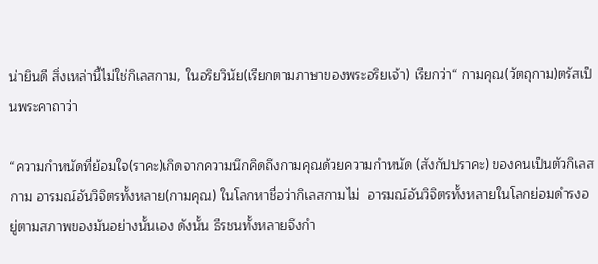น่ายินดี สิ่งเหล่านี้ไม่ใช่กิเลสกาม, ในอริยวินัย(เรียกตามภาษาของพระอริยเจ้า) เรียกว่า“ กามคุณ(วัตถุกาม)ตรัสเป็นพระคาถาว่า

“ความกำหนัดที่ย้อมใจ(ราคะ)เกิดจากความนึกคิดถึงกามคุณด้วยความกำหนัด (สังกัปปราคะ) ของคนเป็นตัวกิเลสกาม อารมณ์อันวิจิตรทั้งหลาย(กามคุณ) ในโลกหาชื่อว่ากิเลสกามไม่  อารมณ์อันวิจิตรทั้งหลายในโลกย่อมดำรงอยู่ตามสภาพของมันอย่างนั้นเอง ดังนั้น ธีรชนทั้งหลายจึงกำ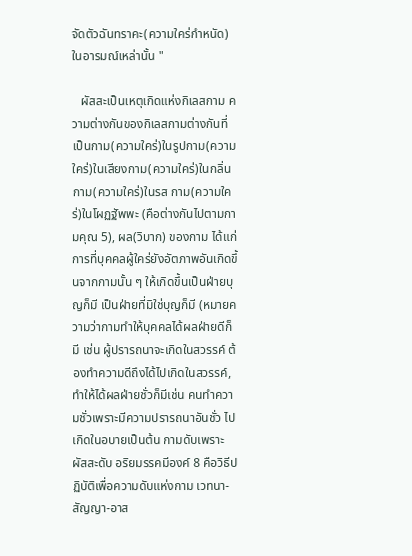จัดตัวฉันทราคะ(ความใคร่กำหนัด) ในอารมณ์เหล่านั้น "

   ผัสสะเป็นเหตุเกิดแห่งกิเลสกาม ความต่างกันของกิเลสกามต่างกันที่เป็นกาม(ความใคร่)ในรูปกาม(ความใคร่)ในเสียงกาม(ความใคร่)ในกลิ่นกาม(ความใคร่)ในรส กาม(ความใคร่)ในโผฏฐัพพะ (คือต่างกันไปตามกามคุณ 5), ผล(วิบาก) ของกาม ได้แก่ การที่บุคคลผู้ใคร่ยังอัตภาพอันเกิดขึ้นจากกามนั้น ๆ ให้เกิดขึ้นเป็นฝ่ายบุญก็มี เป็นฝ่ายที่มิใช่บุญก็มี (หมายความว่ากามทำให้บุคคลได้ผลฝ่ายดีก็มี เช่น ผู้ปรารถนาจะเกิดในสวรรค์ ต้องทําความดีถึงได้ไปเกิดในสวรรค์, ทำให้ได้ผลฝ่ายชั่วก็มีเช่น คนทําความชั่วเพราะมีความปรารถนาอันชั่ว ไปเกิดในอบายเป็นต้น กามดับเพราะผัสสะดับ อริยมรรคมีองค์ 8 คือวิธีปฏิบัติเพื่อความดับแห่งกาม เวทนา-สัญญา-อาส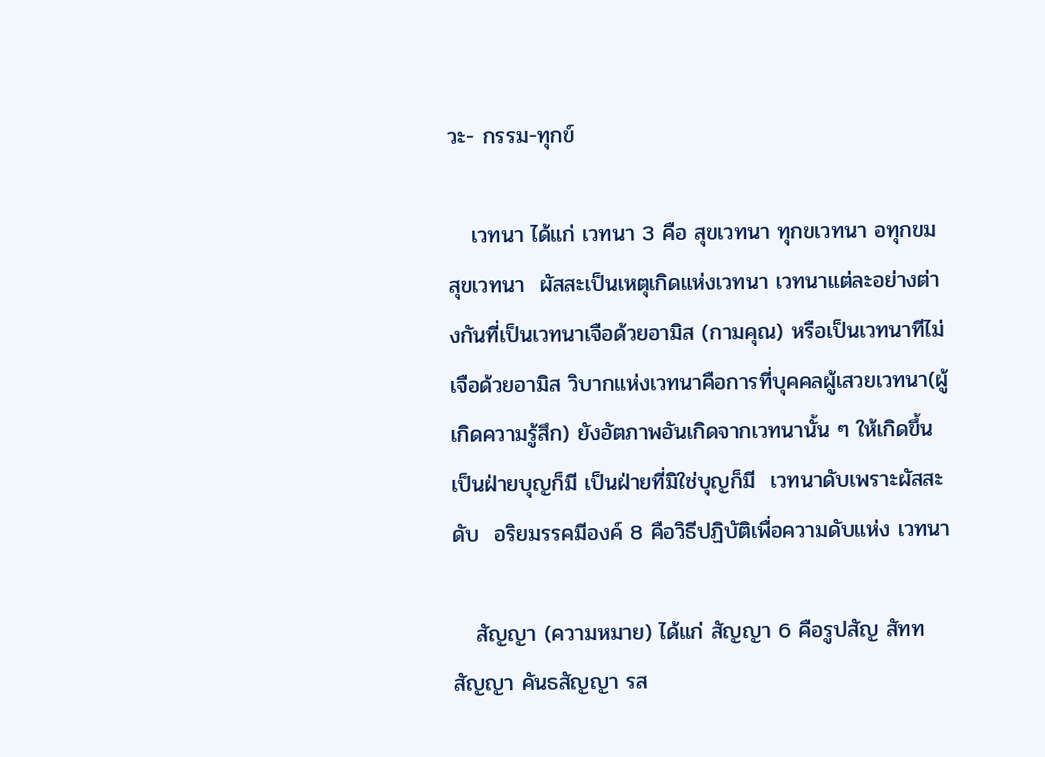วะ- กรรม-ทุกข์

   เวทนา ได้แก่ เวทนา 3 คือ สุขเวทนา ทุกขเวทนา อทุกขมสุขเวทนา  ผัสสะเป็นเหตุเกิดแห่งเวทนา เวทนาแต่ละอย่างต่างกันที่เป็นเวทนาเจือด้วยอามิส (กามคุณ) หรือเป็นเวทนาทีไม่เจือด้วยอามิส วิบากแห่งเวทนาคือการที่บุคคลผู้เสวยเวทนา(ผู้เกิดความรู้สึก) ยังอัตภาพอันเกิดจากเวทนานั้น ๆ ให้เกิดขึ้นเป็นฝ่ายบุญก็มี เป็นฝ่ายที่มิใช่บุญก็มี  เวทนาดับเพราะผัสสะดับ  อริยมรรคมีองค์ 8 คือวิธีปฏิบัติเพื่อความดับแห่ง เวทนา

   สัญญา (ความหมาย) ได้แก่ สัญญา 6 คือรูปสัญ สัททสัญญา คันธสัญญา รส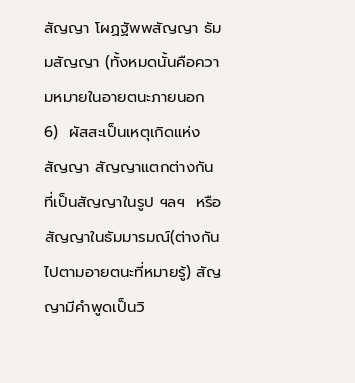สัญญา โผฏฐัพพสัญญา ธัมมสัญญา (ทั้งหมดนั้นคือความหมายในอายตนะภายนอก 6)  ผัสสะเป็นเหตุเกิดแห่งสัญญา สัญญาแตกต่างกันที่เป็นสัญญาในรูป ฯลฯ  หรือสัญญาในธัมมารมณ์(ต่างกันไปตามอายตนะที่หมายรู้) สัญญามีคำพูดเป็นวิ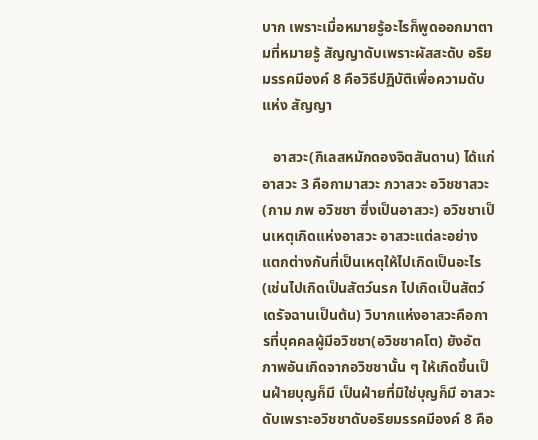บาก เพราะเมื่อหมายรู้อะไรก็พูดออกมาตามที่หมายรู้ สัญญาดับเพราะผัสสะดับ อริยมรรคมีองค์ 8 คือวิธีปฏิบัติเพื่อความดับแห่ง สัญญา

   อาสวะ(กิเลสหมักดองจิตสันดาน) ได้แก่ อาสวะ 3 คือกามาสวะ ภวาสวะ อวิชชาสวะ (กาม ภพ อวิชชา ซึ่งเป็นอาสวะ) อวิชชาเป็นเหตุเกิดแห่งอาสวะ อาสวะแต่ละอย่างแตกต่างกันที่เป็นเหตุให้ไปเกิดเป็นอะไร (เช่นไปเกิดเป็นสัตว์นรก ไปเกิดเป็นสัตว์เดรัจฉานเป็นต้น) วิบากแห่งอาสวะคือการที่บุคคลผู้มีอวิชชา(อวิชชาคโต) ยังอัตภาพอันเกิดจากอวิชชานั้น ๆ ให้เกิดขึ้นเป็นฝ่ายบุญก็มี เป็นฝ่ายที่มิใช่บุญก็มี อาสวะดับเพราะอวิชชาดับอริยมรรคมีองค์ 8 คือ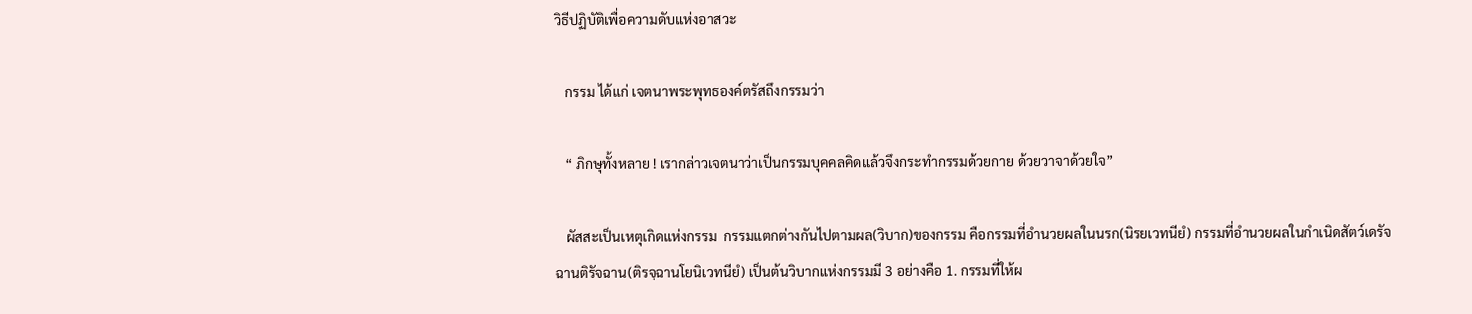วิธีปฏิบัติเพื่อความดับแห่งอาสวะ

   กรรม ได้แก่ เจตนาพระพุทธองค์ตรัสถึงกรรมว่า

   “ ภิกษุทั้งหลาย ! เรากล่าวเจตนาว่าเป็นกรรมบุคคลคิดแล้วจึงกระทำกรรมด้วยกาย ด้วยวาจาด้วยใจ”

   ผัสสะเป็นเหตุเกิดแห่งกรรม  กรรมแตกต่างกันไปตามผล(วิบาก)ของกรรม คือกรรมที่อำนวยผลในนรก(นิรยเวทนียํ) กรรมที่อำนวยผลในกำเนิดสัตว์เดรัจฉานติรัจฉาน(ติรจฺฉานโยนิเวทนียํ) เป็นต้นวิบากแห่งกรรมมี 3 อย่างคือ 1. กรรมที่ให้ผ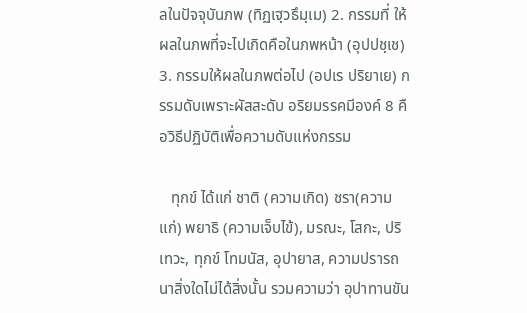ลในปัจจุบันภพ (ทิฏเฐฺวธึมฺเม) 2. กรรมที่ ให้ผลในภพที่จะไปเกิดคือในภพหน้า (อุปปชฺเช) 3. กรรมให้ผลในภพต่อไป (อปเร ปริยาเย) กรรมดับเพราะผัสสะดับ อริยมรรคมีองค์ 8 คือวิธีปฏิบัติเพื่อความดับแห่งกรรม

   ทุกข์ ได้แก่ ชาติ (ความเกิด) ชรา(ความแก่) พยาธิ (ความเจ็บไข้), มรณะ, โสกะ, ปริเทวะ, ทุกข์ โทมนัส, อุปายาส, ความปรารถนาสิ่งใดไม่ได้สิ่งนั้น รวมความว่า อุปาทานขัน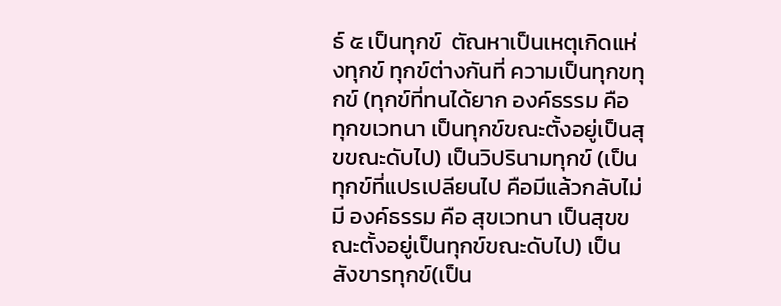ธ์ ๕ เป็นทุกข์  ตัณหาเป็นเหตุเกิดแห่งทุกข์ ทุกข์ต่างกันที่ ความเป็นทุกขทุกข์ (ทุกข์ที่ทนได้ยาก องค์ธรรม คือ ทุกขเวทนา เป็นทุกข์ขณะตั้งอยู่เป็นสุขขณะดับไป) เป็นวิปรินามทุกข์ (เป็นทุกข์ที่แปรเปลียนไป คือมีแล้วกลับไม่มี องค์ธรรม คือ สุขเวทนา เป็นสุขขณะตั้งอยู่เป็นทุกข์ขณะดับไป) เป็นสังขารทุกข์(เป็น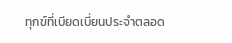ทุกข์ที่เบียดเบี่ยนประจำตลอด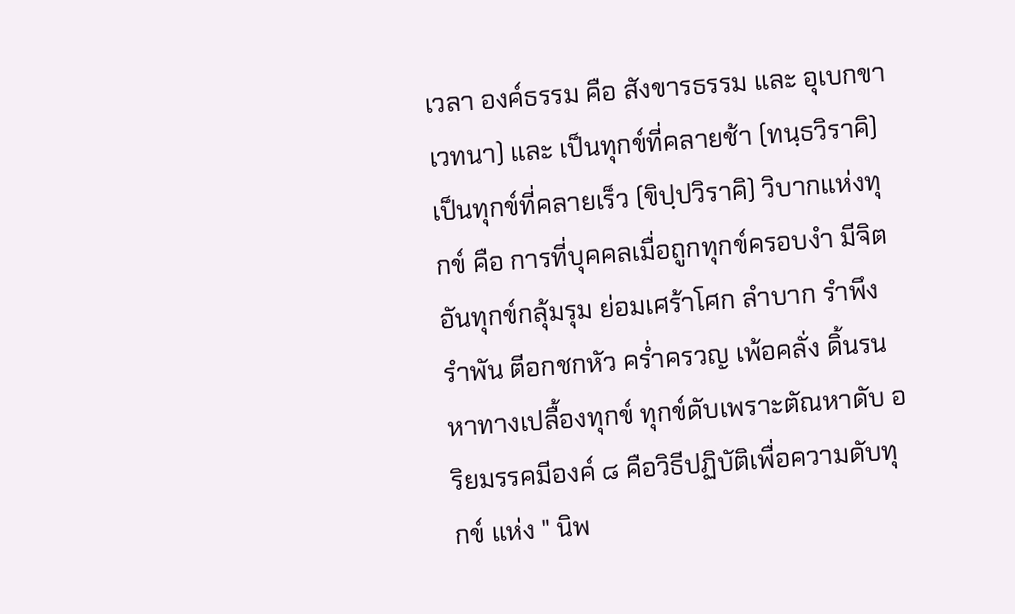เวลา องค์ธรรม คือ สังขารธรรม และ อุเบกขาเวทนา) และ เป็นทุกข์ที่คลายช้า (ทนฺธวิราคิ) เป็นทุกข์ที่คลายเร็ว (ขิปฺปวิราคิ) วิบากแห่งทุกข์ คือ การที่บุคคลเมื่อถูกทุกข์ครอบงำ มีจิตอันทุกข์กลุ้มรุม ย่อมเศร้าโศก ลำบาก รำพึงรำพัน ตีอกชกหัว คร่ำครวญ เพ้อคลั่ง ดิ้นรนหาทางเปลื้องทุกข์ ทุกข์ดับเพราะตัณหาดับ อริยมรรคมีองค์ ๘ คือวิธีปฏิบัติเพื่อความดับทุกข์ แห่ง " นิพ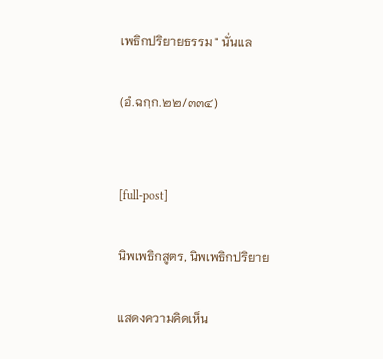เพธิกปริยายธรรม " นั่นแล

(อํ.ฉกฺก.๒๒/๓๓๔)


[full-post]

นิพเพธิกสูตร, นิพเพธิกปริยาย

แสดงความคิดเห็น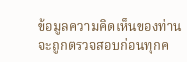ข้อมูลความคิดเห็นของท่าน จะถูกตรวจสอบก่อนทุกค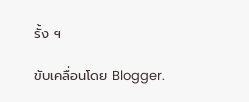รั้ง ฯ

ขับเคลื่อนโดย Blogger.